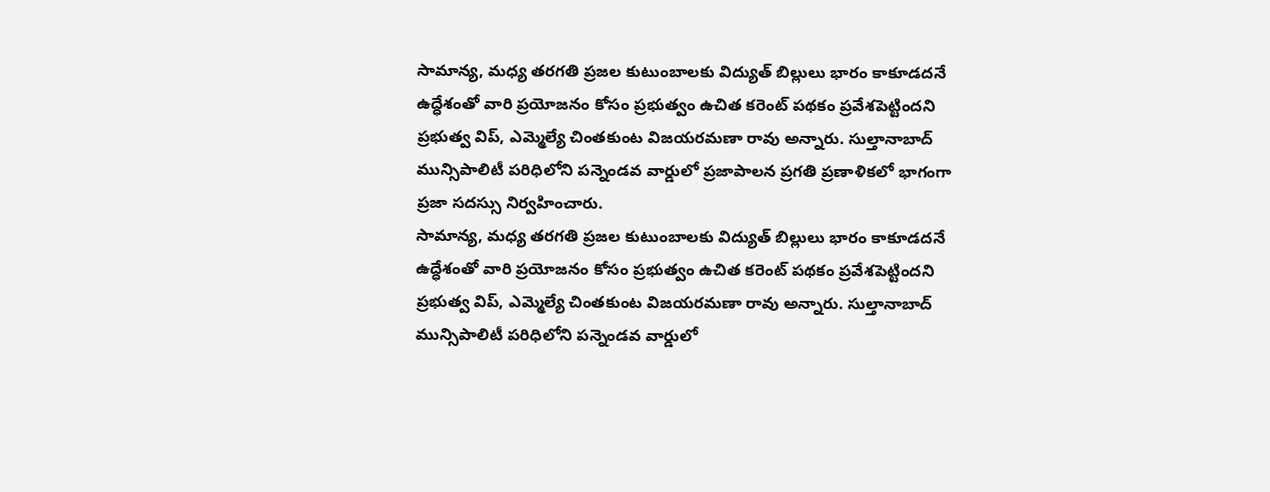సామాన్య, మధ్య తరగతి ప్రజల కుటుంబాలకు విద్యుత్ బిల్లులు భారం కాకూడదనే ఉద్ధేశంతో వారి ప్రయోజనం కోసం ప్రభుత్వం ఉచిత కరెంట్ పథకం ప్రవేశపెట్టిందని ప్రభుత్వ విప్, ఎమ్మెల్యే చింతకుంట విజయరమణా రావు అన్నారు. సుల్తానాబాద్ మున్సిపాలిటీ పరిధిలోని పన్నెండవ వార్డులో ప్రజాపాలన ప్రగతి ప్రణాళికలో భాగంగా ప్రజా సదస్సు నిర్వహించారు.
సామాన్య, మధ్య తరగతి ప్రజల కుటుంబాలకు విద్యుత్ బిల్లులు భారం కాకూడదనే ఉద్ధేశంతో వారి ప్రయోజనం కోసం ప్రభుత్వం ఉచిత కరెంట్ పథకం ప్రవేశపెట్టిందని ప్రభుత్వ విప్, ఎమ్మెల్యే చింతకుంట విజయరమణా రావు అన్నారు. సుల్తానాబాద్ మున్సిపాలిటీ పరిధిలోని పన్నెండవ వార్డులో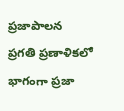ప్రజాపాలన ప్రగతి ప్రణాళికలో భాగంగా ప్రజా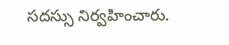సదస్సు నిర్వహించారు.